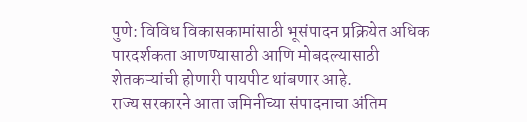पुणे: विविध विकासकामांसाठी भूसंपादन प्रक्रियेत अधिक पारदर्शकता आणण्यासाठी आणि मोबदल्यासाठी शेतकऱ्यांची होणारी पायपीट थांबणार आहे.
राज्य सरकारने आता जमिनीच्या संपादनाचा अंतिम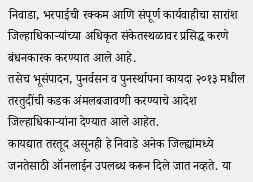निवाडा, भरपाईची रक्कम आणि संपूर्ण कार्यवाहीचा सारांश जिल्हाधिकाऱ्यांच्या अधिकृत संकेतस्थळावर प्रसिद्ध करणे बंधनकारक करण्यात आले आहे.
तसेच भूसंपादन, पुनर्वसन व पुनर्स्थापना कायदा २०१३ मधील तरतुदींची कडक अंमलबजावणी करण्याचे आदेश जिल्हाधिकाऱ्यांना देण्यात आले आहेत.
कायद्यात तरतूद असूनही हे निवाडे अनेक जिल्ह्यांमध्ये जनतेसाठी ऑनलाईन उपलब्ध करून दिले जात नव्हते. या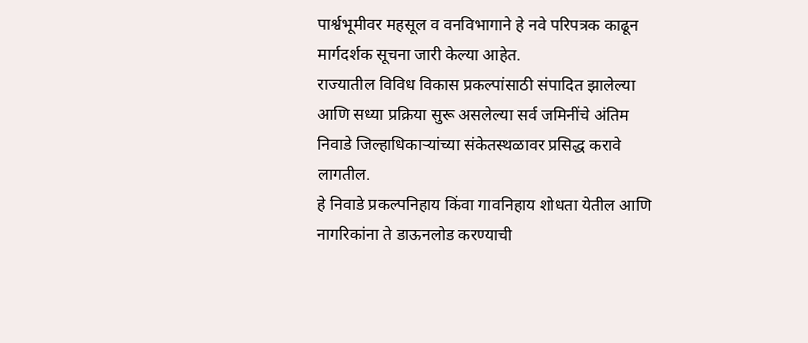पार्श्वभूमीवर महसूल व वनविभागाने हे नवे परिपत्रक काढून मार्गदर्शक सूचना जारी केल्या आहेत.
राज्यातील विविध विकास प्रकल्पांसाठी संपादित झालेल्या आणि सध्या प्रक्रिया सुरू असलेल्या सर्व जमिनींचे अंतिम निवाडे जिल्हाधिकाऱ्यांच्या संकेतस्थळावर प्रसिद्ध करावे लागतील.
हे निवाडे प्रकल्पनिहाय किंवा गावनिहाय शोधता येतील आणि नागरिकांना ते डाऊनलोड करण्याची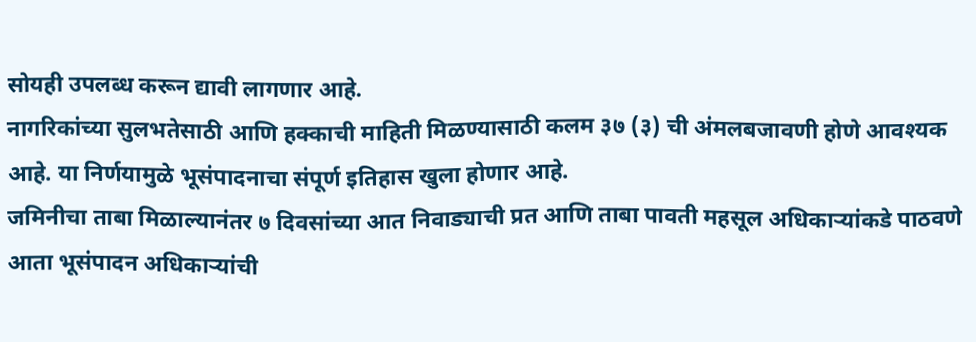सोयही उपलब्ध करून द्यावी लागणार आहे.
नागरिकांच्या सुलभतेसाठी आणि हक्काची माहिती मिळण्यासाठी कलम ३७ (३) ची अंमलबजावणी होणे आवश्यक आहे. या निर्णयामुळे भूसंपादनाचा संपूर्ण इतिहास खुला होणार आहे.
जमिनीचा ताबा मिळाल्यानंतर ७ दिवसांच्या आत निवाड्याची प्रत आणि ताबा पावती महसूल अधिकाऱ्यांकडे पाठवणे आता भूसंपादन अधिकाऱ्यांची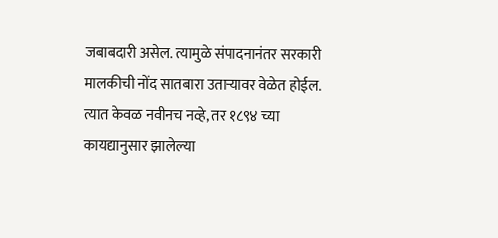जबाबदारी असेल. त्यामुळे संपादनानंतर सरकारी मालकीची नोंद सातबारा उताऱ्यावर वेळेत होईल.
त्यात केवळ नवीनच नव्हे, तर १८९४ च्या कायद्यानुसार झालेल्या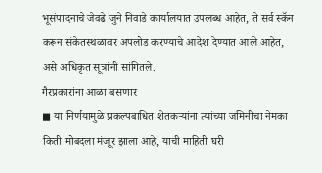भूसंपादनाचे जेवढे जुने निवाडे कार्यालयात उपलब्ध आहेत, ते सर्व स्कॅन करून संकेतस्थळावर अपलोड करण्याचे आदेश देण्यात आले आहेत, असे अधिकृत सूत्रांनी सांगितले.
गैरप्रकारांना आळा बसणार
◼ या निर्णयामुळे प्रकल्पबाधित शेतकऱ्यांना त्यांच्या जमिनीचा नेमका किती मोबदला मंजूर झाला आहे, याची माहिती घरी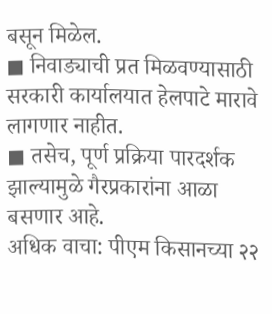बसून मिळेल.
◼ निवाड्याची प्रत मिळवण्यासाठी सरकारी कार्यालयात हेलपाटे मारावे लागणार नाहीत.
◼ तसेच, पूर्ण प्रक्रिया पारदर्शक झाल्यामुळे गैरप्रकारांना आळा बसणार आहे.
अधिक वाचा: पीएम किसानच्या २२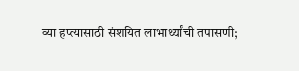व्या हप्त्यासाठी संशयित लाभार्थ्यांची तपासणी;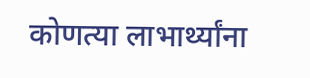कोणत्या लाभार्थ्यांना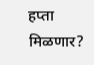हप्ता मिळणार?